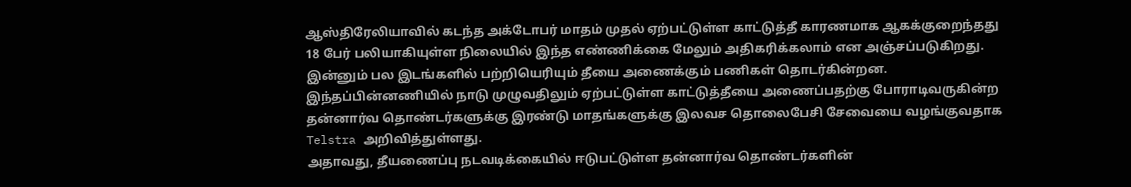ஆஸ்திரேலியாவில் கடந்த அக்டோபர் மாதம் முதல் ஏற்பட்டுள்ள காட்டுத்தீ காரணமாக ஆகக்குறைந்தது 18 பேர் பலியாகியுள்ள நிலையில் இந்த எண்ணிக்கை மேலும் அதிகரிக்கலாம் என அஞ்சப்படுகிறது. இன்னும் பல இடங்களில் பற்றியெரியும் தீயை அணைக்கும் பணிகள் தொடர்கின்றன.
இந்தப்பின்னணியில் நாடு முழுவதிலும் ஏற்பட்டுள்ள காட்டுத்தீயை அணைப்பதற்கு போராடிவருகின்ற தன்னார்வ தொண்டர்களுக்கு இரண்டு மாதங்களுக்கு இலவச தொலைபேசி சேவையை வழங்குவதாக Telstra அறிவித்துள்ளது.
அதாவது, தீயணைப்பு நடவடிக்கையில் ஈடுபட்டுள்ள தன்னார்வ தொண்டர்களின்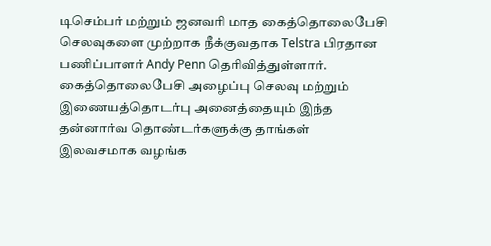டிசெம்பர் மற்றும் ஜனவரி மாத கைத்தொலைபேசி செலவுகளை முற்றாக நீக்குவதாக Telstra பிரதான பணிப்பாளர் Andy Penn தெரிவித்துள்ளார்.
கைத்தொலைபேசி அழைப்பு செலவு மற்றும் இணையத்தொடர்பு அனைத்தையும் இந்த தன்னார்வ தொண்டர்களுக்கு தாங்கள் இலவசமாக வழங்க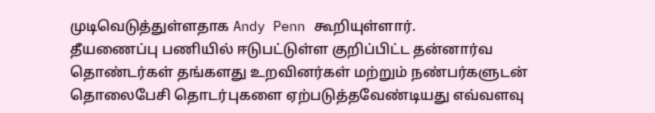முடிவெடுத்துள்ளதாக Andy Penn கூறியுள்ளார்.
தீயணைப்பு பணியில் ஈடுபட்டுள்ள குறிப்பிட்ட தன்னார்வ தொண்டர்கள் தங்களது உறவினர்கள் மற்றும் நண்பர்களுடன் தொலைபேசி தொடர்புகளை ஏற்படுத்தவேண்டியது எவ்வளவு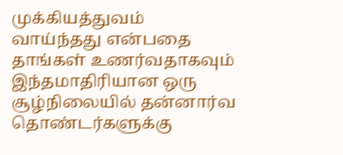முக்கியத்துவம் வாய்ந்தது என்பதை தாங்கள் உணர்வதாகவும் இந்தமாதிரியான ஒரு சூழ்நிலையில் தன்னார்வ தொண்டர்களுக்கு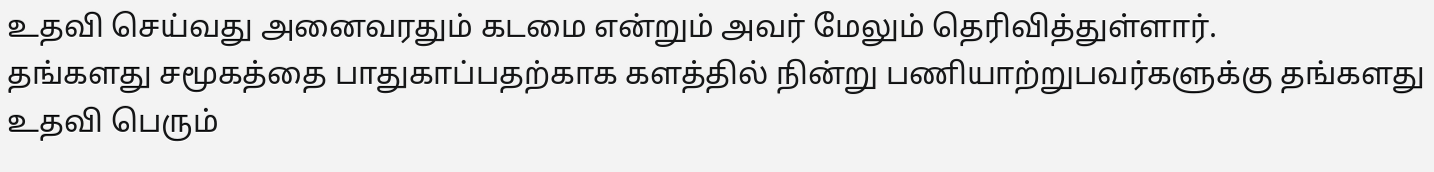உதவி செய்வது அனைவரதும் கடமை என்றும் அவர் மேலும் தெரிவித்துள்ளார்.
தங்களது சமூகத்தை பாதுகாப்பதற்காக களத்தில் நின்று பணியாற்றுபவர்களுக்கு தங்களது உதவி பெரும்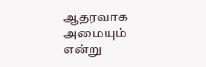ஆதரவாக அமையும் என்று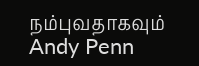நம்புவதாகவும் Andy Penn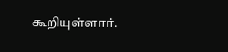கூறியுள்ளார்.